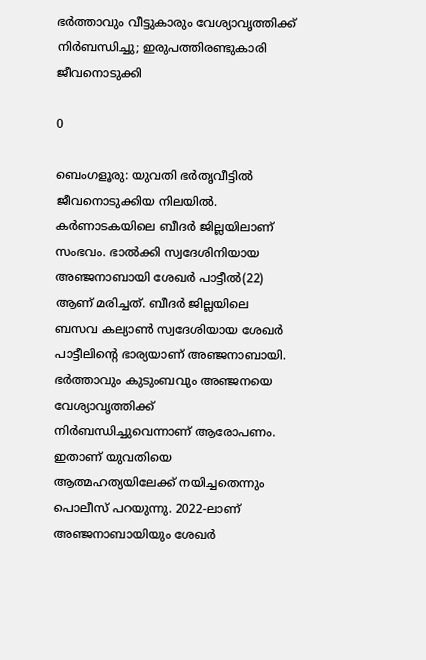ഭർത്താവും വീട്ടുകാരും വേശ്യാവൃത്തിക്ക് നിർബന്ധിച്ചു; ഇരുപത്തിരണ്ടുകാരി ജീവനൊടുക്കി

0

ബെംഗളൂരു: യുവതി ഭർതൃവീട്ടിൽ ജീവനൊടുക്കിയ നിലയിൽ. കർണാടകയിലെ ബീദർ ജില്ലയിലാണ് സംഭവം. ഭാൽക്കി സ്വദേശിനിയായ അഞ്ജനാബായി ശേഖർ പാട്ടീൽ(22) ആണ് മരിച്ചത്. ബീദർ ജില്ലയിലെ ബസവ കല്യാൺ സ്വദേശിയായ ശേഖർ പാട്ടീലിന്റെ ഭാര്യയാണ് അഞ്ജനാബായി. ഭർത്താവും കുടുംബവും അഞ്ജനയെ വേശ്യാവൃത്തിക്ക് നിർബന്ധിച്ചുവെന്നാണ് ആരോപണം. ഇതാണ് യുവതിയെ ആത്മഹത്യയിലേക്ക് നയിച്ചതെന്നും പൊലീസ് പറയുന്നു. 2022-ലാണ് അഞ്ജനാബായിയും ശേഖർ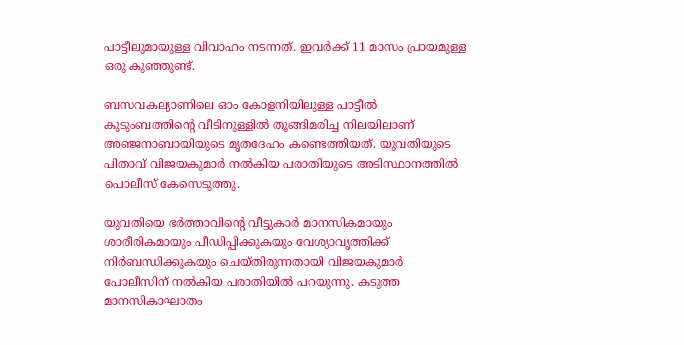പാട്ടീലുമായുള്ള വിവാഹം നടന്നത്. ഇവർക്ക് 11 മാസം പ്രായമുള്ള ഒരു കുഞ്ഞുണ്ട്.

ബസവകല്യാണിലെ ഓം കോളനിയിലുള്ള പാട്ടീൽ കുടുംബത്തിന്റെ വീടിനുള്ളിൽ തൂങ്ങിമരിച്ച നിലയിലാണ് അഞ്ജനാബായിയുടെ മൃതദേഹം കണ്ടെത്തിയത്. യുവതിയുടെ പിതാവ് വിജയകുമാർ നൽകിയ പരാതിയുടെ അടിസ്ഥാനത്തിൽ പൊലീസ് കേസെടുത്തു.

യുവതിയെ ഭർത്താവിന്റെ വീട്ടുകാർ മാനസികമായും ശാരീരികമായും പീഡിപ്പിക്കുകയും വേശ്യാവൃത്തിക്ക് നിർബന്ധിക്കുകയും ചെയ്തിരുന്നതായി വിജയകുമാർ പോലീസിന് നൽകിയ പരാതിയിൽ പറയുന്നു. കടുത്ത മാനസികാഘാതം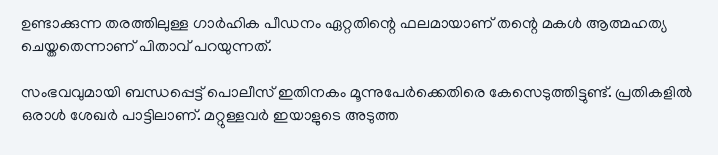ഉണ്ടാക്കുന്ന തരത്തിലുള്ള ഗാർഹിക പീഡനം ഏറ്റതിന്റെ ഫലമായാണ് തന്റെ മകൾ ആത്മഹത്യ ചെയ്തതെന്നാണ്‌ പിതാവ് പറയുന്നത്.

സംഭവവുമായി ബന്ധപ്പെട്ട് പൊലീസ് ഇതിനകം മൂന്നുപേർക്കെതിരെ കേസെടുത്തിട്ടുണ്ട്. പ്രതികളിൽ ഒരാൾ ശേഖർ പാട്ടിലാണ്. മറ്റുള്ളവർ ഇയാളുടെ അടുത്ത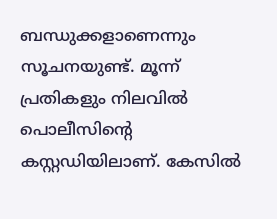ബന്ധുക്കളാണെന്നും സൂചനയുണ്ട്. മൂന്ന് പ്രതികളും നിലവിൽ പൊലീസിന്റെ കസ്റ്റഡിയിലാണ്. കേസിൽ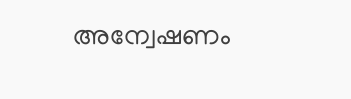അന്വേഷണം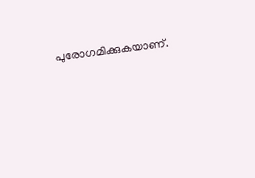പുരോഗമിക്കുകയാണ്.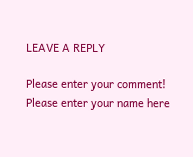LEAVE A REPLY

Please enter your comment!
Please enter your name here